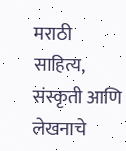मराठी साहित्य, संस्कृती आणि लेखनाचे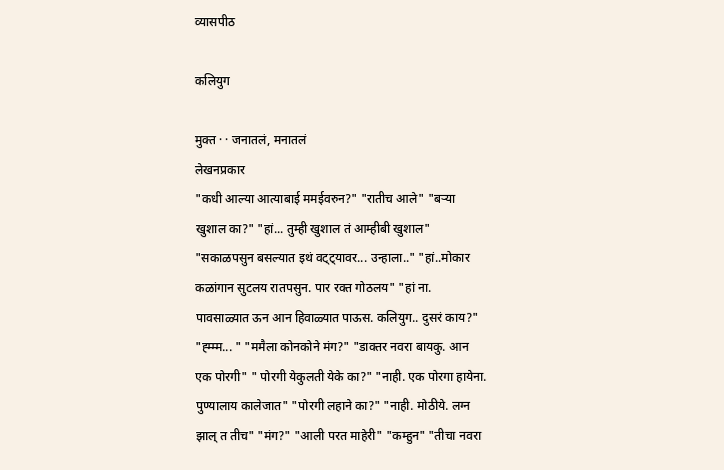व्यासपीठ

कलियुग

मुक्त · · जनातलं, मनातलं
लेखनप्रकार
"कधी आल्या आत्याबाई ममईवरुन?" "रातीच आले" "बर्‍या खुशाल का?" "हां... तुम्ही खुशाल तं आम्हीबी खुशाल" "सकाळपसुन बसल्यात इथं वट्ट्यावर... उन्हाला.." "हां..मोकार कळांगान सुटलय रातपसुन. पार रक्त गोठलय" "हां ना. पावसाळ्यात ऊन आन हिवाळ्यात पाऊस. कलियुग.. दुसरं काय?" "ह्म्म्म... " "ममैला कोनकोने मंग?" "डाक्तर नवरा बायकु. आन एक पोरगी" " पोरगी येकुलती येके का?" "नाही. एक पोरगा हायेना. पुण्यालाय कालेजात" "पोरगी लहाने का?" "नाही. मोठीये. लग्न झाल् त तीच" "मंग?" "आली परत माहेरी" "कम्हुन" "तीचा नवरा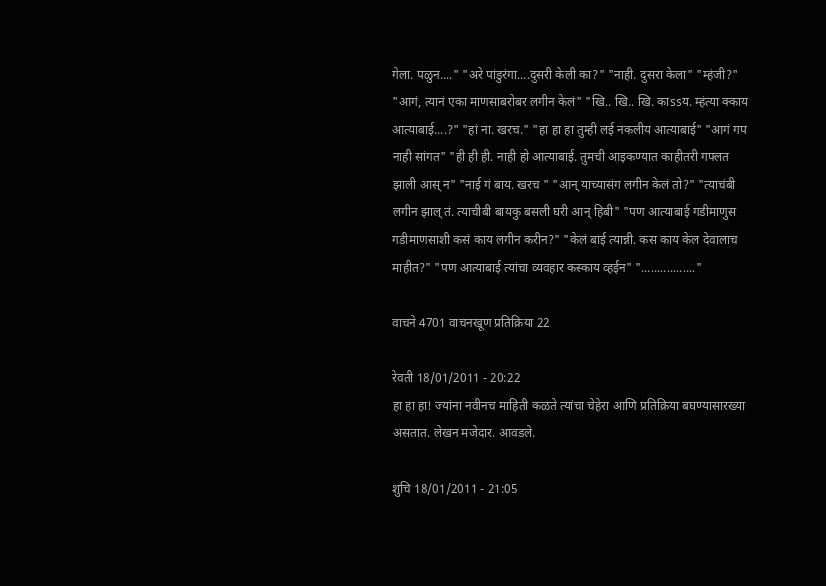गेला. पळुन...." "अरे पांडुरंगा....दुसरी केली का?" "नाही. दुसरा केला" "म्हंजी?" "आगं, त्यानं एका माणसाबरोबर लगीन केलं" "खि.. खि.. खि. काssय. म्हंत्या क्काय आत्याबाई....?" "हां ना. खरच." "हा हा हा तुम्ही लई नकलीय आत्याबाई" "आगं गप नाही सांगत" "ही ही ही. नाही हो आत्याबाई. तुमची आइकण्यात काहीतरी गफ्लत झाली आस् न" "नाई गं बाय. खरच " "आन् याच्यासंग लगीन केलं तो?" "त्याचंबी लगीन झाल् तं. त्याचीबी बायकु बसली घरी आन् हिबी" "पण आत्याबाई गडीमाणुस गडीमाणसाशी कसं काय लगीन करीन?" "केलं बाई त्यान्नी. कस काय केल देवालाच माहीत?" "पण आत्याबाई त्यांचा व्यवहार कस्काय व्हईन" "................."

वाचने 4701 वाचनखूण प्रतिक्रिया 22

रेवती 18/01/2011 - 20:22
हा हा हा! ज्यांना नवीनच माहिती कळते त्यांचा चेहेरा आणि प्रतिक्रिया बघण्यासारख्या असतात. लेखन मजेदार. आवडले.

शुचि 18/01/2011 - 21:05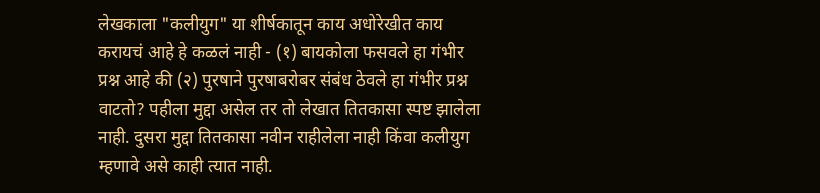लेखकाला "कलीयुग" या शीर्षकातून काय अधोरेखीत काय करायचं आहे हे कळलं नाही - (१) बायकोला फसवले हा गंभीर प्रश्न आहे की (२) पुरषाने पुरषाबरोबर संबंध ठेवले हा गंभीर प्रश्न वाटतो? पहीला मुद्दा असेल तर तो लेखात तितकासा स्पष्ट झालेला नाही. दुसरा मुद्दा तितकासा नवीन राहीलेला नाही किंवा कलीयुग म्हणावे असे काही त्यात नाही.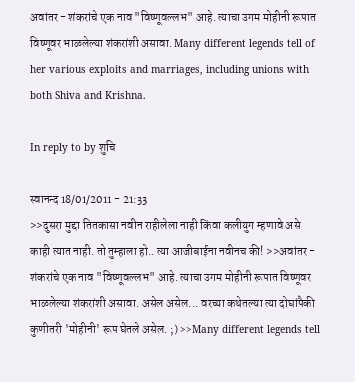अवांतर - शंकरांचे एक नाव "विष्णूवल्लभ" आहे. त्याचा उगम मोहीनी रूपात विष्णूवर भाळलेल्या शंकरांशी असावा. Many different legends tell of her various exploits and marriages, including unions with both Shiva and Krishna.

In reply to by शुचि

स्वानन्द 18/01/2011 - 21:33
>>दुसरा मुद्दा तितकासा नवीन राहीलेला नाही किंवा कलीयुग म्हणावे असे काही त्यात नाही. तो तुम्हाला हो.. त्या आजीबाईना नवीनच की! >>अवांतर - शंकरांचे एक नाव "विष्णूवल्लभ" आहे. त्याचा उगम मोहीनी रूपात विष्णूवर भाळलेल्या शंकरांशी असावा. असेल असेल... वरच्या कथेतल्या त्या दोघांपैकी कुणीतरी 'मोहीनी' रूप घेतले असेल. ;) >>Many different legends tell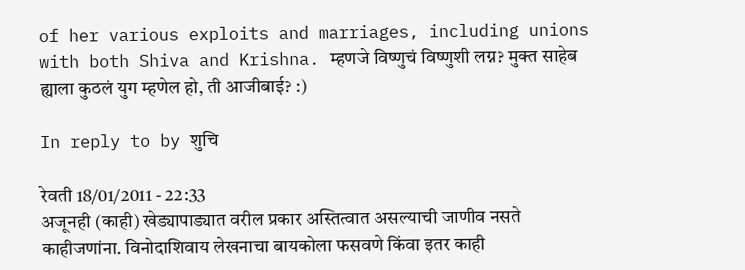of her various exploits and marriages, including unions with both Shiva and Krishna. म्हणजे विष्णुचं विष्णुशी लग्न? मुक्त साहेब ह्याला कुठलं युग म्हणेल हो, ती आजीबाई? :)

In reply to by शुचि

रेवती 18/01/2011 - 22:33
अजूनही (काही) खेड्यापाड्यात वरील प्रकार अस्तित्वात असल्याची जाणीव नसते काहीजणांना. विनोदाशिवाय लेखनाचा बायकोला फसवणे किंवा इतर काही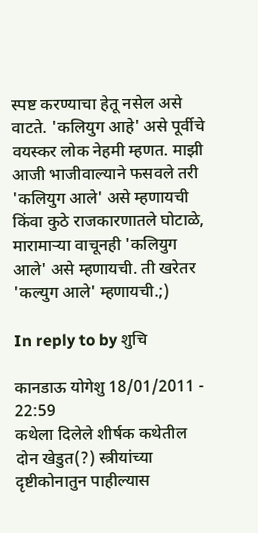स्पष्ट करण्याचा हेतू नसेल असे वाटते. 'कलियुग आहे' असे पूर्वीचे वयस्कर लोक नेहमी म्हणत. माझी आजी भाजीवाल्याने फसवले तरी 'कलियुग आले' असे म्हणायची किंवा कुठे राजकारणातले घोटाळे, मारामार्‍या वाचूनही 'कलियुग आले' असे म्हणायची. ती खरेतर 'कल्युग आले' म्हणायची.;)

In reply to by शुचि

कानडाऊ योगेशु 18/01/2011 - 22:59
कथेला दिलेले शीर्षक कथेतील दोन खेडुत(?) स्त्रीयांच्या दृष्टीकोनातुन पाहील्यास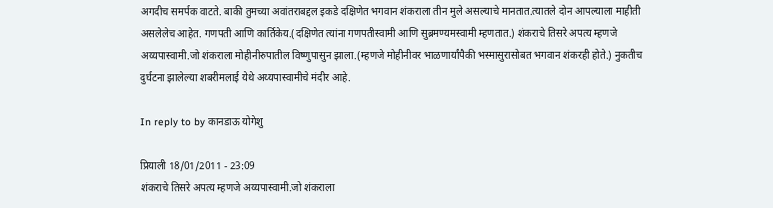अगदीच समर्पक वाटते. बाकी तुमच्या अवांतराबद्दल इकडे दक्षिणेत भगवान शंकराला तीन मुले असल्याचे मानतात.त्यातले दोन आपल्याला माहीती असलेलेच आहेत. गणपती आणि कार्तिकेय.(दक्षिणेत त्यांना गणपतीस्वामी आणि सुब्रमण्यमस्वामी म्हणतात.) शंकराचे तिसरे अपत्य म्हणजे अय्यपास्वामी.जो शंकराला मोहीनीरुपातील विष्णुपासुन झाला.(म्हणजे मोहीनीवर भाळणार्यांपैकी भस्मासुरासोबत भगवान शंकरही होते.) नुकतीच दुर्घटना झालेल्या शबरीमलाई येथे अय्यपास्वामीचे मंदीर आहे.

In reply to by कानडाऊ योगेशु

प्रियाली 18/01/2011 - 23:09
शंकराचे तिसरे अपत्य म्हणजे अय्यपास्वामी.जो शंकराला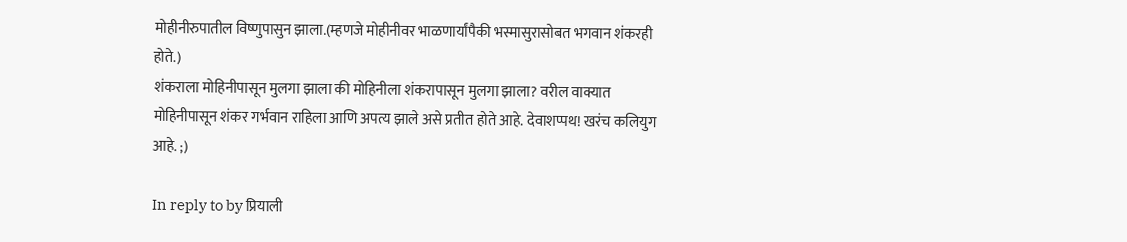मोहीनीरुपातील विष्णुपासुन झाला.(म्हणजे मोहीनीवर भाळणार्यांपैकी भस्मासुरासोबत भगवान शंकरही होते.)
शंकराला मोहिनीपासून मुलगा झाला की मोहिनीला शंकरापासून मुलगा झाला? वरील वाक्यात मोहिनीपासून शंकर गर्भवान राहिला आणि अपत्य झाले असे प्रतीत होते आहे. देवाशप्पथ! खरंच कलियुग आहे. ;)

In reply to by प्रियाली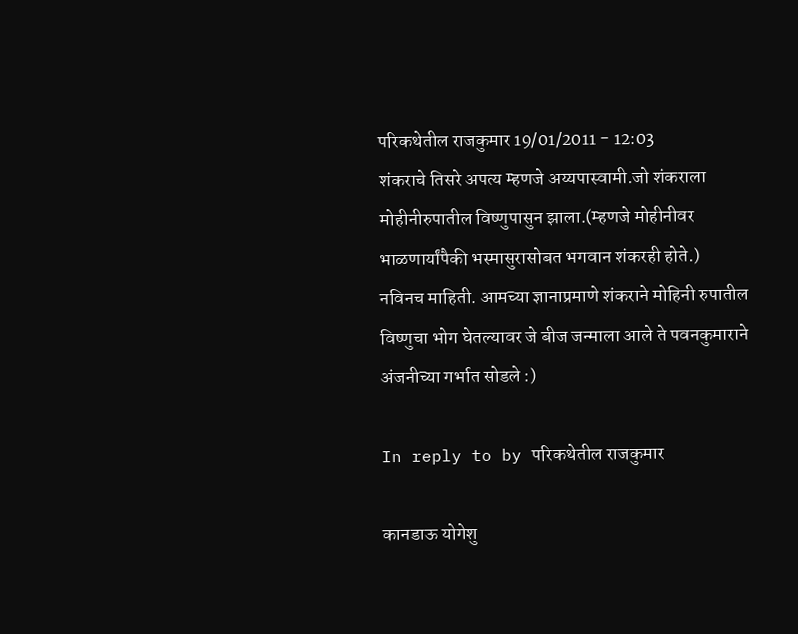परिकथेतील राजकुमार 19/01/2011 - 12:03
शंकराचे तिसरे अपत्य म्हणजे अय्यपास्वामी.जो शंकराला मोहीनीरुपातील विष्णुपासुन झाला.(म्हणजे मोहीनीवर भाळणार्यांपैकी भस्मासुरासोबत भगवान शंकरही होते.)
नविनच माहिती. आमच्या ज्ञानाप्रमाणे शंकराने मोहिनी रुपातील विष्णुचा भोग घेतल्यावर जे बीज जन्माला आले ते पवनकुमाराने अंजनीच्या गर्भात सोडले :)

In reply to by परिकथेतील राजकुमार

कानडाऊ योगेशु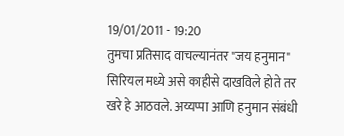19/01/2011 - 19:20
तुमचा प्रतिसाद वाचल्यानंतर "जय हनुमान" सिरियल मध्ये असे काहीसे दाखविले होते तर खरे हे आठवले. अय्यप्पा आणि हनुमान संबंधी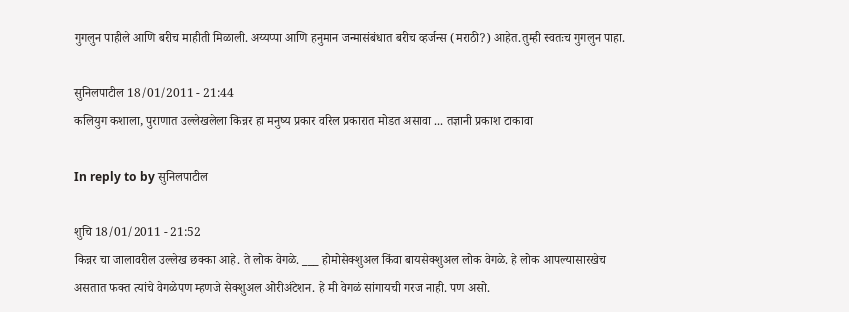गुगलुन पाहीले आणि बरीच माहीती मिळाली. अय्यप्पा आणि हनुमान जन्मासंबंधात बरीच व्हर्जन्स (मराठी?) आहेत.तुम्ही स्वतःच गुगलुन पाहा.

सुनिलपाटील 18/01/2011 - 21:44
कलियुग कशाला, पुराणात उल्लेखलेला किन्नर हा मनुष्य प्रकार वरिल प्रकारात मोडत असावा ... तज्ञानी प्रकाश टाकावा

In reply to by सुनिलपाटील

शुचि 18/01/2011 - 21:52
किन्नर चा जालावरील उल्लेख छक्का आहे. ते लोक वेगळे. ___ होमोसेक्शुअल किंवा बायसेक्शुअल लोक वेगळे. हे लोक आपल्यासारखेच असतात फक्त त्यांचे वेगळेपण म्हणजे सेक्शुअल ओरीअंटेशन. हे मी वेगळं सांगायची गरज नाही. पण असो.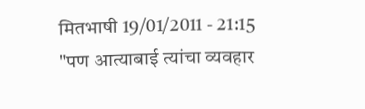मितभाषी 19/01/2011 - 21:15
"पण आत्याबाई त्यांचा व्यवहार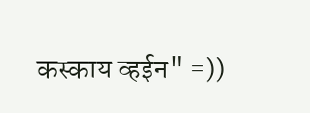कस्काय व्हईन" =))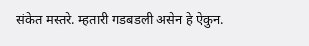संकेत मस्तरे. म्हतारी गडबडली असेन हे ऐकुन.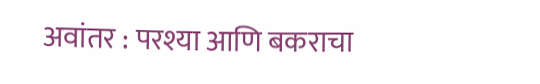अवांतर : परश्या आणि बकराचा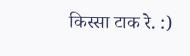किस्सा टाक रे. :)